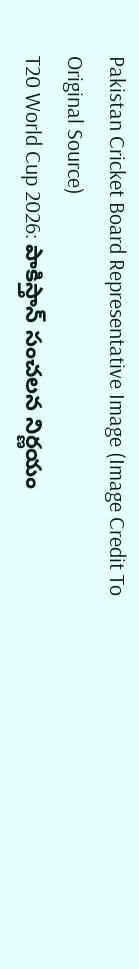Pakistan Cricket Board Representative Image (Image Credit To Original Source)
T20 World Cup 2026: పాకిస్తాన్ సంచలన నిర్ణయం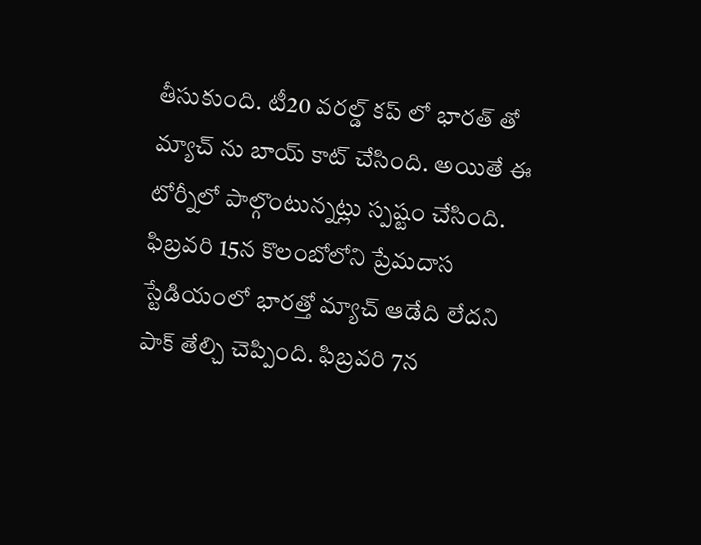తీసుకుంది. టీ20 వరల్డ్ కప్ లో భారత్ తో మ్యాచ్ ను బాయ్ కాట్ చేసింది. అయితే ఈ టోర్నీలో పాల్గొంటున్నట్లు స్పష్టం చేసింది. ఫిబ్రవరి 15న కొలంబోలోని ప్రేమదాస స్టేడియంలో భారత్తో మ్యాచ్ ఆడేది లేదని పాక్ తేల్చి చెప్పింది. ఫిబ్రవరి 7న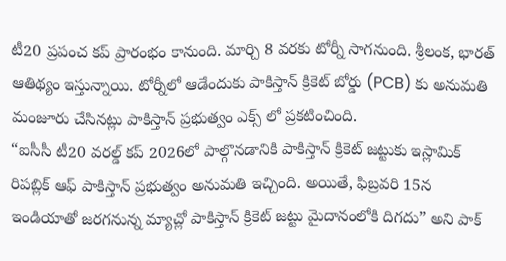టీ20 ప్రపంచ కప్ ప్రారంభం కానుంది. మార్చి 8 వరకు టోర్నీ సాగనుంది. శ్రీలంక, భారత్ ఆతిథ్యం ఇస్తున్నాయి. టోర్నీలో ఆడేందుకు పాకిస్తాన్ క్రికెట్ బోర్డు (PCB) కు అనుమతి మంజూరు చేసినట్లు పాకిస్తాన్ ప్రభుత్వం ఎక్స్ లో ప్రకటించింది.
“ఐసీసీ టీ20 వరల్డ్ కప్ 2026లో పాల్గొనడానికి పాకిస్తాన్ క్రికెట్ జట్టుకు ఇస్లామిక్ రిపబ్లిక్ ఆఫ్ పాకిస్తాన్ ప్రభుత్వం అనుమతి ఇచ్చింది. అయితే, ఫిబ్రవరి 15న ఇండియాతో జరగనున్న మ్యాచ్లో పాకిస్తాన్ క్రికెట్ జట్టు మైదానంలోకి దిగదు” అని పాక్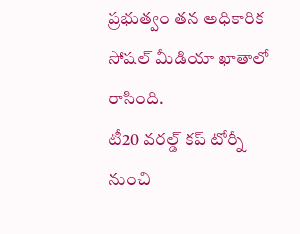ప్రభుత్వం తన అధికారిక సోషల్ మీడియా ఖాతాలో రాసింది.
టీ20 వరల్డ్ కప్ టోర్నీ నుంచి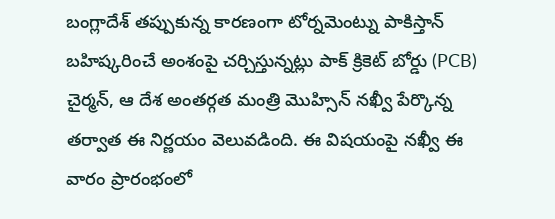బంగ్లాదేశ్ తప్పుకున్న కారణంగా టోర్నమెంట్ను పాకిస్తాన్ బహిష్కరించే అంశంపై చర్చిస్తున్నట్లు పాక్ క్రికెట్ బోర్డు (PCB) చైర్మన్, ఆ దేశ అంతర్గత మంత్రి మొహ్సిన్ నఖ్వీ పేర్కొన్న తర్వాత ఈ నిర్ణయం వెలువడింది. ఈ విషయంపై నఖ్వీ ఈ వారం ప్రారంభంలో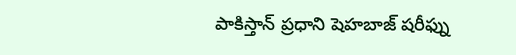పాకిస్తాన్ ప్రధాని షెహబాజ్ షరీఫ్ను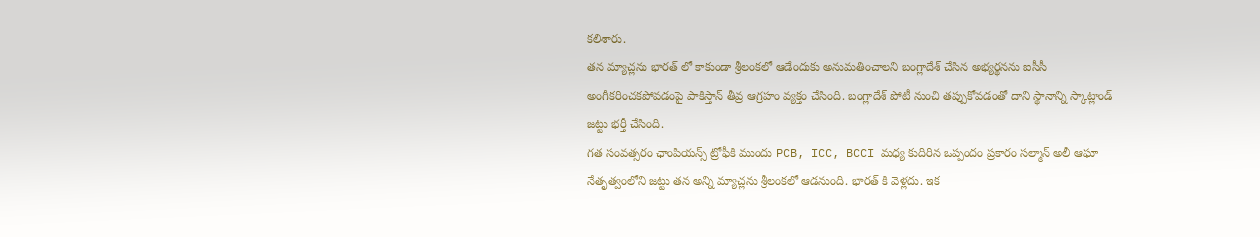కలిశారు.
తన మ్యాచ్లను భారత్ లో కాకుండా శ్రీలంకలో ఆడేందుకు అనుమతించాలని బంగ్లాదేశ్ చేసిన అభ్యర్థనను ఐసీసీ అంగీకరించకపోవడంపై పాకిస్తాన్ తీవ్ర ఆగ్రహం వ్యక్తం చేసింది. బంగ్లాదేశ్ పోటీ నుంచి తప్పుకోవడంతో దాని స్థానాన్ని స్కాట్లాండ్ జట్టు భర్తీ చేసింది.
గత సంవత్సరం ఛాంపియన్స్ ట్రోఫీకి ముందు PCB, ICC, BCCI మధ్య కుదిరిన ఒప్పందం ప్రకారం సల్మాన్ అలీ ఆఘా నేతృత్వంలోని జట్టు తన అన్ని మ్యాచ్లను శ్రీలంకలో ఆడనుంది. భారత్ కి వెళ్లదు. ఇక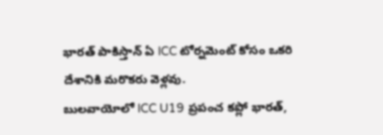భారత్ పాకిస్తాన్ ఏ ICC టోర్నమెంట్ కోసం ఒకరి దేశానికి మరొకరు వెళ్లవు.
బులవాయోలో ICC U19 ప్రపంచ కప్లో భారత్,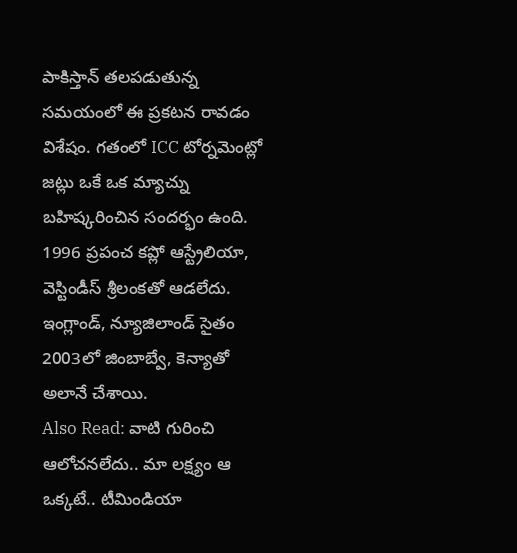పాకిస్తాన్ తలపడుతున్న సమయంలో ఈ ప్రకటన రావడం విశేషం. గతంలో ICC టోర్నమెంట్లో జట్లు ఒకే ఒక మ్యాచ్ను బహిష్కరించిన సందర్భం ఉంది. 1996 ప్రపంచ కప్లో ఆస్ట్రేలియా, వెస్టిండీస్ శ్రీలంకతో ఆడలేదు. ఇంగ్లాండ్, న్యూజిలాండ్ సైతం 2003లో జింబాబ్వే, కెన్యాతో అలానే చేశాయి.
Also Read: వాటి గురించి ఆలోచనలేదు.. మా లక్ష్యం ఆ ఒక్కటే.. టీమిండియా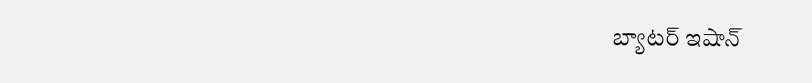బ్యాటర్ ఇషాన్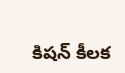కిషన్ కీలక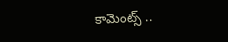కామెంట్స్ ..